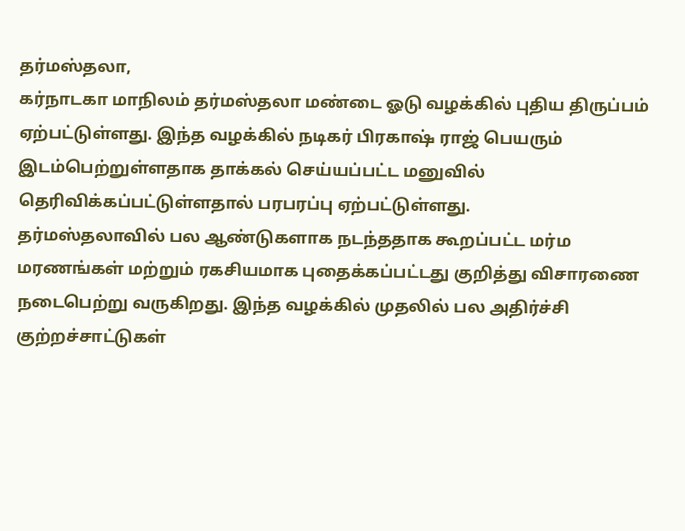தர்மஸ்தலா,
கர்நாடகா மாநிலம் தர்மஸ்தலா மண்டை ஓடு வழக்கில் புதிய திருப்பம் ஏற்பட்டுள்ளது. இந்த வழக்கில் நடிகர் பிரகாஷ் ராஜ் பெயரும் இடம்பெற்றுள்ளதாக தாக்கல் செய்யப்பட்ட மனுவில் தெரிவிக்கப்பட்டுள்ளதால் பரபரப்பு ஏற்பட்டுள்ளது.
தர்மஸ்தலாவில் பல ஆண்டுகளாக நடந்ததாக கூறப்பட்ட மர்ம மரணங்கள் மற்றும் ரகசியமாக புதைக்கப்பட்டது குறித்து விசாரணை நடைபெற்று வருகிறது. இந்த வழக்கில் முதலில் பல அதிர்ச்சி குற்றச்சாட்டுகள்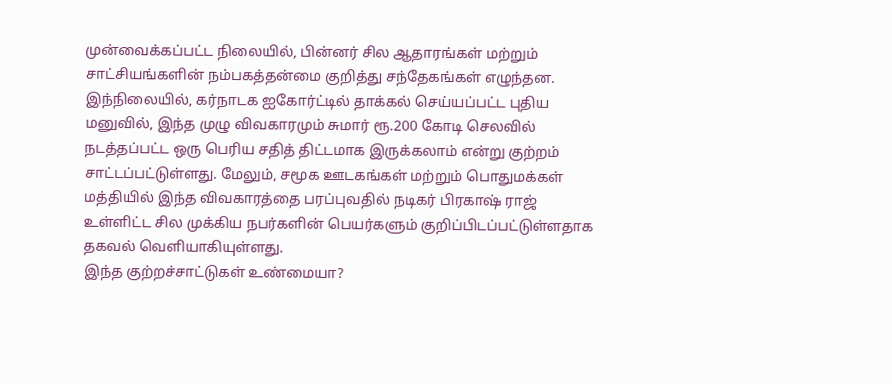முன்வைக்கப்பட்ட நிலையில், பின்னர் சில ஆதாரங்கள் மற்றும் சாட்சியங்களின் நம்பகத்தன்மை குறித்து சந்தேகங்கள் எழுந்தன.
இந்நிலையில், கர்நாடக ஐகோர்ட்டில் தாக்கல் செய்யப்பட்ட புதிய மனுவில், இந்த முழு விவகாரமும் சுமார் ரூ.200 கோடி செலவில் நடத்தப்பட்ட ஒரு பெரிய சதித் திட்டமாக இருக்கலாம் என்று குற்றம் சாட்டப்பட்டுள்ளது. மேலும், சமூக ஊடகங்கள் மற்றும் பொதுமக்கள் மத்தியில் இந்த விவகாரத்தை பரப்புவதில் நடிகர் பிரகாஷ் ராஜ் உள்ளிட்ட சில முக்கிய நபர்களின் பெயர்களும் குறிப்பிடப்பட்டுள்ளதாக தகவல் வெளியாகியுள்ளது.
இந்த குற்றச்சாட்டுகள் உண்மையா?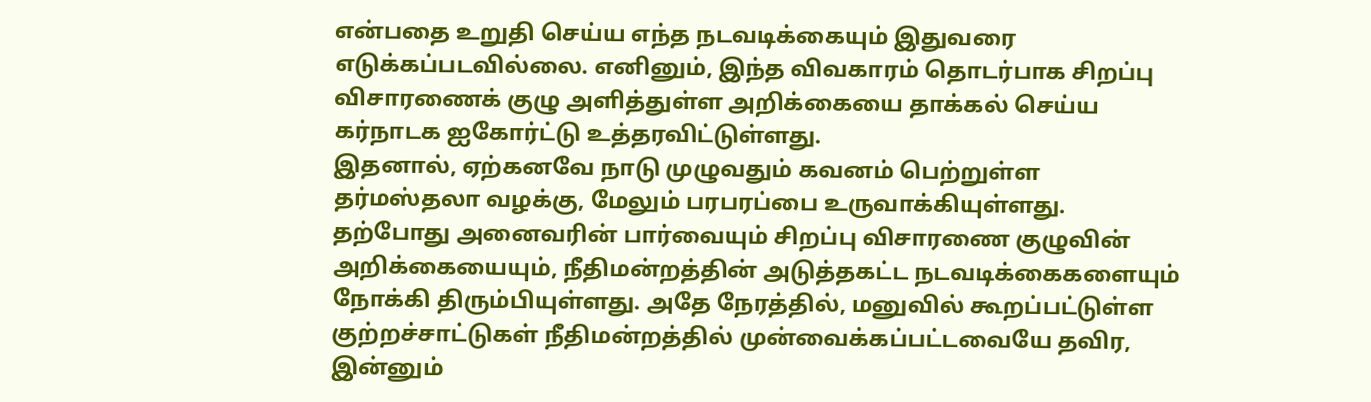என்பதை உறுதி செய்ய எந்த நடவடிக்கையும் இதுவரை எடுக்கப்படவில்லை. எனினும், இந்த விவகாரம் தொடர்பாக சிறப்பு விசாரணைக் குழு அளித்துள்ள அறிக்கையை தாக்கல் செய்ய கர்நாடக ஐகோர்ட்டு உத்தரவிட்டுள்ளது.
இதனால், ஏற்கனவே நாடு முழுவதும் கவனம் பெற்றுள்ள தர்மஸ்தலா வழக்கு, மேலும் பரபரப்பை உருவாக்கியுள்ளது. தற்போது அனைவரின் பார்வையும் சிறப்பு விசாரணை குழுவின் அறிக்கையையும், நீதிமன்றத்தின் அடுத்தகட்ட நடவடிக்கைகளையும் நோக்கி திரும்பியுள்ளது. அதே நேரத்தில், மனுவில் கூறப்பட்டுள்ள குற்றச்சாட்டுகள் நீதிமன்றத்தில் முன்வைக்கப்பட்டவையே தவிர, இன்னும்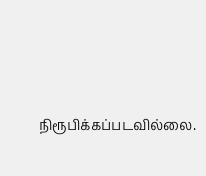நிரூபிக்கப்படவில்லை.